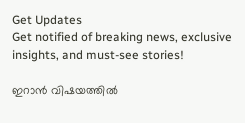Get Updates
Get notified of breaking news, exclusive insights, and must-see stories!

ഇറാൻ വിഷയത്തിൽ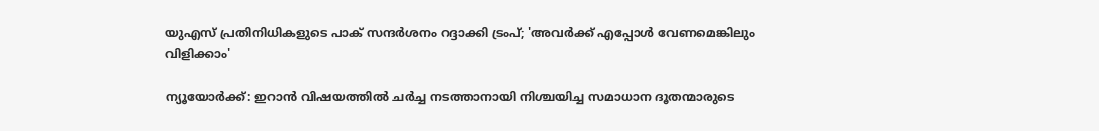യുഎസ് പ്രതിനിധികളുടെ പാക് സന്ദർശനം റദ്ദാക്കി ട്രംപ്; 'അവർക്ക് എപ്പോൾ വേണമെങ്കിലും വിളിക്കാം'

ന്യൂയോർക്ക്: ഇറാൻ വിഷയത്തിൽ ചർച്ച നടത്താനായി നിശ്ചയിച്ച സമാധാന ദൂതന്മാരുടെ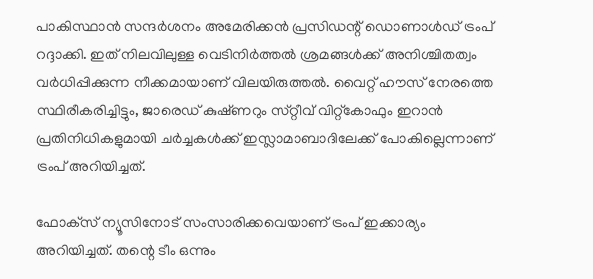പാകിസ്ഥാൻ സന്ദർശനം അമേരിക്കൻ പ്രസിഡന്റ് ഡൊണാൾഡ് ട്രംപ് റദ്ദാക്കി. ഇത് നിലവിലുള്ള വെടിനിർത്തൽ ശ്രമങ്ങൾക്ക് അനിശ്ചിതത്വം വർധിപ്പിക്കുന്ന നീക്കമായാണ് വിലയിരുത്തൽ. വൈറ്റ് ഹൗസ് നേരത്തെ സ്ഥിരീകരിച്ചിട്ടും, ജാരെഡ് കുഷ്‌ണറും സ്‌റ്റീവ് വിറ്റ്‌കോഫും ഇറാൻ പ്രതിനിധികളുമായി ചർച്ചകൾക്ക് ഇസ്ലാമാബാദിലേക്ക് പോകില്ലെന്നാണ് ട്രംപ് അറിയിച്ചത്.

ഫോക്‌സ് ന്യൂസിനോട് സംസാരിക്കവെയാണ് ട്രംപ് ഇക്കാര്യം അറിയിച്ചത്. തന്റെ ടീം ഒന്നും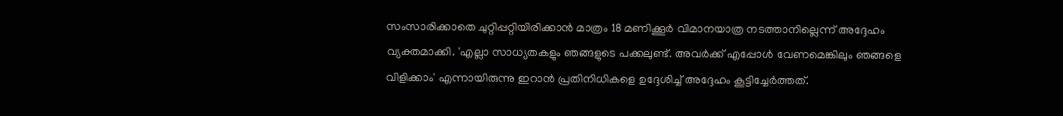സംസാരിക്കാതെ ചുറ്റിപ്പറ്റിയിരിക്കാൻ മാത്രം 18 മണിക്കൂർ വിമാനയാത്ര നടത്താനില്ലെന്ന് അദ്ദേഹം വ്യക്തമാക്കി. 'എല്ലാ സാധ്യതകളും ഞങ്ങളുടെ പക്കലുണ്ട്. അവർക്ക് എപ്പോൾ വേണമെങ്കിലും ഞങ്ങളെ വിളിക്കാം' എന്നായിരുന്നു ഇറാൻ പ്രതിനിധികളെ ഉദ്ദേശിച്ച് അദ്ദേഹം കൂട്ടിച്ചേർത്തത്.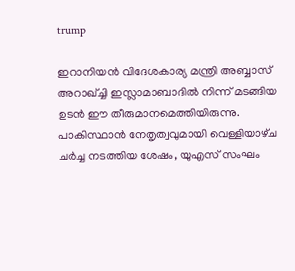trump

ഇറാനിയൻ വിദേശകാര്യ മന്ത്രി അബ്ബാസ് അറാഖ്ച്ചി ഇസ്ലാമാബാദിൽ നിന്ന് മടങ്ങിയ ഉടൻ ഈ തീരുമാനമെത്തിയിരുന്നു. പാകിസ്ഥാൻ നേതൃത്വവുമായി വെള്ളിയാഴ്‌ച ചർച്ച നടത്തിയ ശേഷം, യുഎസ് സംഘം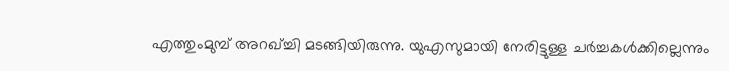എത്തുംമുമ്പ് അറഖ്ച്ചി മടങ്ങിയിരുന്നു. യുഎസുമായി നേരിട്ടുള്ള ചർച്ചകൾക്കില്ലെന്നും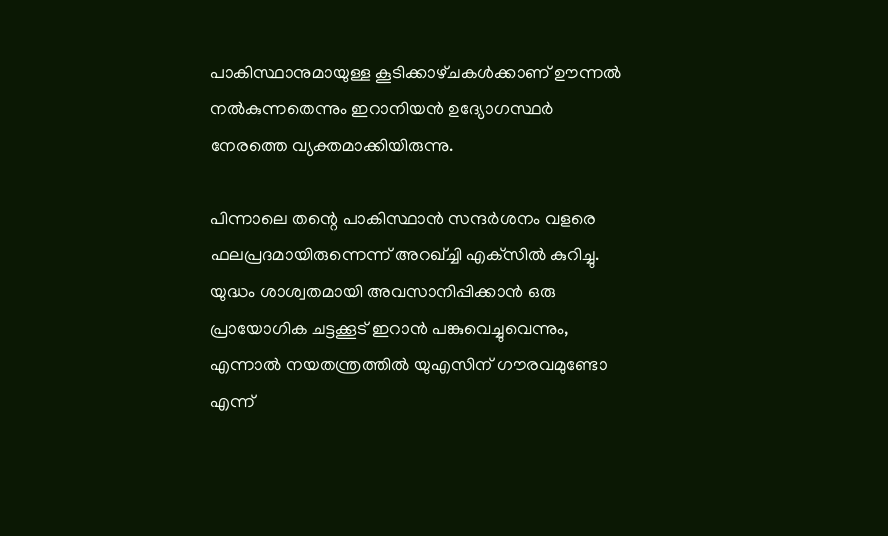പാകിസ്ഥാനുമായുള്ള കൂടിക്കാഴ്‌ചകൾക്കാണ് ഊന്നൽ നൽകുന്നതെന്നും ഇറാനിയൻ ഉദ്യോഗസ്ഥർ നേരത്തെ വ്യക്തമാക്കിയിരുന്നു.

പിന്നാലെ തന്റെ പാകിസ്ഥാൻ സന്ദർശനം വളരെ ഫലപ്രദമായിരുന്നെന്ന് അറഖ്ച്ചി എക്‌സിൽ കുറിച്ചു. യുദ്ധം ശാശ്വതമായി അവസാനിപ്പിക്കാൻ ഒരു പ്രായോഗിക ചട്ടക്കൂട് ഇറാൻ പങ്കുവെച്ചുവെന്നും, എന്നാൽ നയതന്ത്രത്തിൽ യുഎസിന് ഗൗരവമുണ്ടോ എന്ന്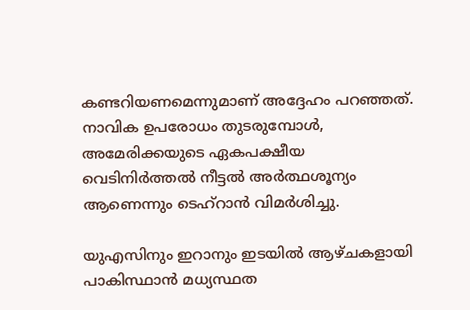കണ്ടറിയണമെന്നുമാണ് അദ്ദേഹം പറഞ്ഞത്. നാവിക ഉപരോധം തുടരുമ്പോൾ, അമേരിക്കയുടെ ഏകപക്ഷീയ വെടിനിർത്തൽ നീട്ടൽ അർത്ഥശൂന്യം ആണെന്നും ടെഹ്റാൻ വിമർശിച്ചു.

യുഎസിനും ഇറാനും ഇടയിൽ ആഴ്‌ചകളായി പാകിസ്ഥാൻ മധ്യസ്ഥത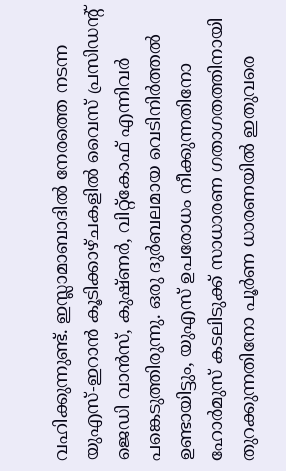വഹിക്കുന്നുണ്ട്. ഇസ്ലാമാബാദിൽ നേരത്തെ നടന്ന യുഎസ്-ഇറാൻ കൂടിക്കാഴ്‌ചകളിൽ വൈസ് പ്രസിഡന്റ് ജെഡി വാൻസ്, കുഷ്‌ണർ, വിറ്റ്കോഫ് എന്നിവർ പങ്കെടുത്തിരുന്നു. ഒരു ദുർബലമായ വെടിനിർത്തൽ ഉണ്ടായിട്ടും, യുഎസ് ഉപരോധം നീക്കുന്നതിനോ ഹോർമുസ് കടലിടുക്ക് സാധാരണ ഗതാഗതത്തിനായി തുറക്കുന്നതിനോ പൂർണ ധാരണയിൽ ഇതുവരെ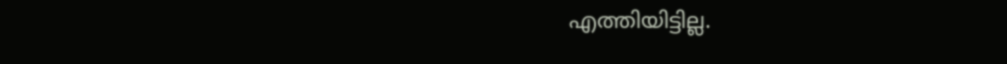എത്തിയിട്ടില്ല.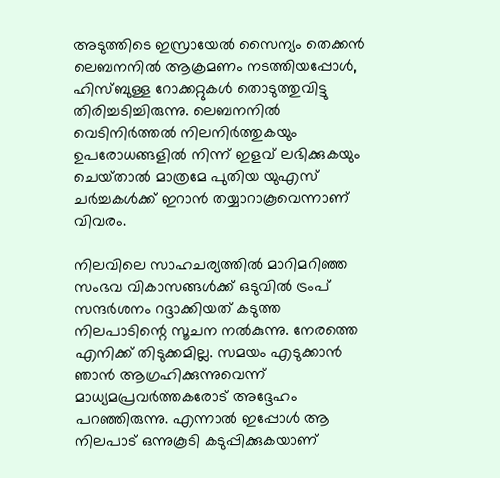അടുത്തിടെ ഇസ്രായേൽ സൈന്യം തെക്കൻ ലെബനനിൽ ആക്രമണം നടത്തിയപ്പോൾ, ഹിസ്ബുള്ള റോക്കറ്റുകൾ തൊടുത്തുവിട്ടു തിരിച്ചടിച്ചിരുന്നു. ലെബനനിൽ വെടിനിർത്തൽ നിലനിർത്തുകയും ഉപരോധങ്ങളിൽ നിന്ന് ഇളവ് ലഭിക്കുകയും ചെയ്‌താൽ മാത്രമേ പുതിയ യുഎസ് ചർച്ചകൾക്ക് ഇറാൻ തയ്യാറാകൂവെന്നാണ് വിവരം.

നിലവിലെ സാഹചര്യത്തിൽ മാറിമറിഞ്ഞ സംഭവ വികാസങ്ങൾക്ക് ഒടുവിൽ ട്രംപ് സന്ദർശനം റദ്ദാക്കിയത് കടുത്ത നിലപാടിന്റെ സൂചന നൽകുന്നു. നേരത്തെ എനിക്ക് തിടുക്കമില്ല. സമയം എടുക്കാൻ ഞാൻ ആഗ്രഹിക്കുന്നുവെന്ന് മാധ്യമപ്രവർത്തകരോട് അദ്ദേഹം പറഞ്ഞിരുന്നു. എന്നാൽ ഇപ്പോൾ ആ നിലപാട് ഒന്നുകൂടി കടുപ്പിക്കുകയാണ്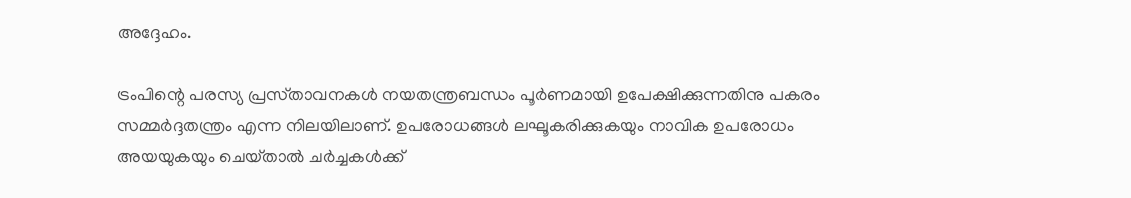അദ്ദേഹം.

ട്രംപിന്റെ പരസ്യ പ്രസ്‌താവനകൾ നയതന്ത്രബന്ധം പൂർണമായി ഉപേക്ഷിക്കുന്നതിനു പകരം സമ്മർദ്ദതന്ത്രം എന്ന നിലയിലാണ്. ഉപരോധങ്ങൾ ലഘൂകരിക്കുകയും നാവിക ഉപരോധം അയയുകയും ചെയ്‌താൽ ചർച്ചകൾക്ക്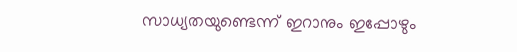സാധ്യതയുണ്ടെന്ന് ഇറാനും ഇപ്പോഴും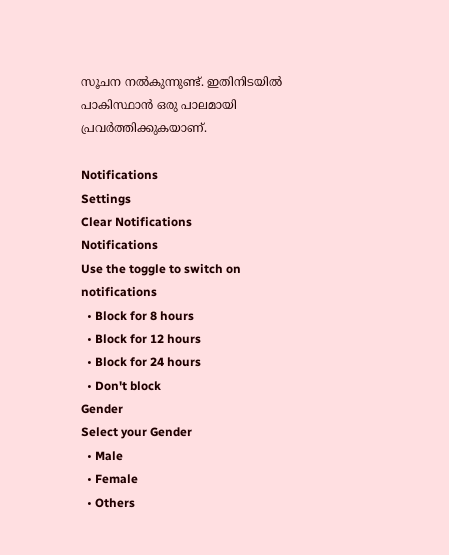സൂചന നൽകുന്നുണ്ട്. ഇതിനിടയിൽ പാകിസ്ഥാൻ ഒരു പാലമായി പ്രവർത്തിക്കുകയാണ്.

Notifications
Settings
Clear Notifications
Notifications
Use the toggle to switch on notifications
  • Block for 8 hours
  • Block for 12 hours
  • Block for 24 hours
  • Don't block
Gender
Select your Gender
  • Male
  • Female
  • Others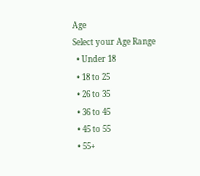Age
Select your Age Range
  • Under 18
  • 18 to 25
  • 26 to 35
  • 36 to 45
  • 45 to 55
  • 55+